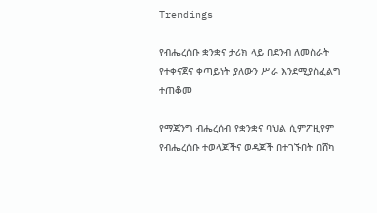Trendings

የብሔረሰቡ ቋንቋና ታሪክ ላይ በደንብ ለመስራት የተቀናጀና ቀጣይነት ያለውን ሥራ እንደሚያስፈልግ ተጠቆመ

የማጃንግ ብሔረሰብ የቋንቋና ባህል ሲምፖዚየም የብሔረሰቡ ተወላጆችና ወዳጆች በተገኙበት በሸካ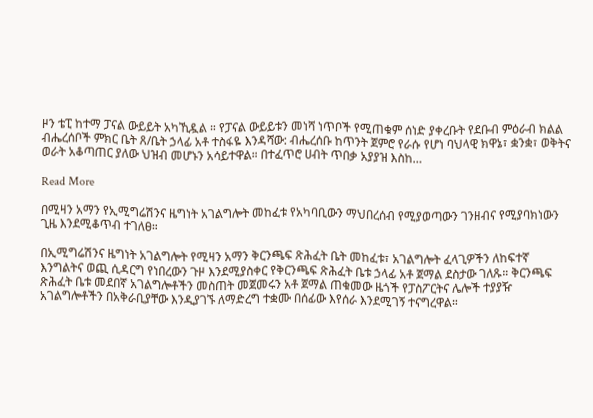ዞን ቴፒ ከተማ ፓናል ውይይት አካኺዷል ። የፓናል ውይይቱን መነሻ ነጥቦች የሚጠቁም ሰነድ ያቀረቡት የደቡብ ምዕራብ ክልል ብሔረሰቦች ምክር ቤት ጸ/ቤት ኃላፊ አቶ ተስፋዬ እንዳሻው: ብሔረሰቡ ከጥንት ጀምሮ የራሱ የሆነ ባህላዊ ክዋኔ፣ ቋንቋ፣ ወቅትና ወራት አቆጣጠር ያለው ህዝብ መሆኑን አሳይተዋል። በተፈጥሮ ሀብት ጥበቃ አያያዝ እስከ…

Read More

በሚዛን አማን የኢሚግሬሽንና ዜግነት አገልግሎት መከፈቱ የአካባቢውን ማህበረሰብ የሚያወጣውን ገንዘብና የሚያባክነውን ጊዜ እንደሚቆጥብ ተገለፀ።

በኢሚግሬሽንና ዜግነት አገልግሎት የሚዛን አማን ቅርንጫፍ ጽሕፈት ቤት መከፈቱ፣ አገልግሎት ፈላጊዎችን ለከፍተኛ እንግልትና ወጪ ሲዳርግ የነበረውን ጉዞ እንደሚያስቀር የቅርንጫፍ ጽሕፈት ቤቱ ኃላፊ አቶ ጀማል ደስታው ገለጹ። ቅርንጫፍ ጽሕፈት ቤቱ መደበኛ አገልግሎቶችን መስጠት መጀመሩን አቶ ጀማል ጠቁመው ዜጎች የፓስፖርትና ሌሎች ተያያዥ አገልግሎቶችን በአቅራቢያቸው እንዲያገኙ ለማድረግ ተቋሙ በሰፊው እየሰራ እንደሚገኝ ተናግረዋል።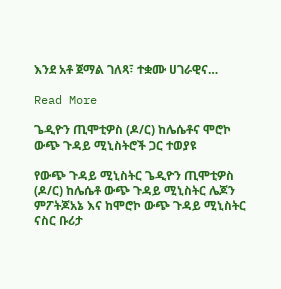እንደ አቶ ጀማል ገለጻ፣ ተቋሙ ሀገራዊና…

Read More

ጌዲዮን ጢሞቲዎስ (ዶ/ር) ከሌሴቶና ሞሮኮ ውጭ ጉዳይ ሚኒስትሮች ጋር ተወያዩ

የውጭ ጉዳይ ሚኒስትር ጌዲዮን ጢሞቲዎስ (ዶ/ር) ከሌሴቶ ውጭ ጉዳይ ሚኒስትር ሌጆን ምፖትጆአኔ እና ከሞሮኮ ውጭ ጉዳይ ሚኒስትር ናስር ቡሪታ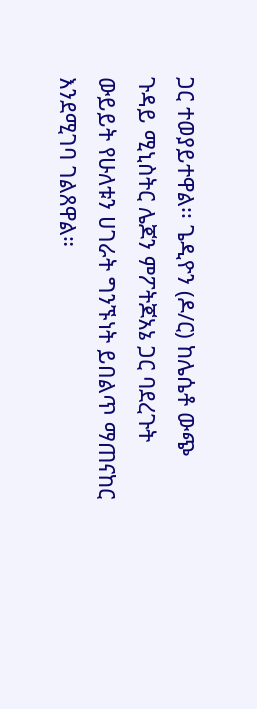ጋር ተወያይተዋል፡፡ ጌዲዮን (ዶ/ር) ከሌሴቶ ውጭ ጉዳይ ሚኒስትር ሌጆን ምፖትጆአኔ ጋር ባደረጉት ውይይት የሁለቱን ሀገራት ግንኙነት ይበልጥ ማጠናከር እንደሚገባ ገልጸዋል።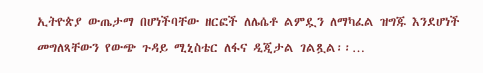ኢትዮጵያ ውጤታማ በሆነችባቸው ዘርፎች ለሌሴቶ ልምዷን ለማካፈል ዝግጁ እንደሆነች መግለጻቸውን የውጭ ጉዳይ ሚኒስቴር ለፋና ዲጂታል ገልጿል፡፡…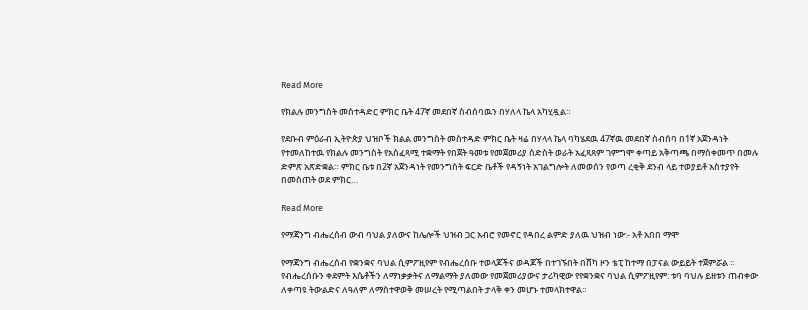Read More

የክልሉ መንግስት መስተዳድር ምክር ቤት 47ኛ መደበኛ ስብሰባዉን በሃለላ ኬላ አካሂዷል።

የደቡብ ምዕራብ ኢትዮጵያ ህዝቦች ክልል መንግስት መስተዳድ ምክር ቤት ዛሬ በሃላላ ኬላ ባካሄደዉ 47ኛዉ መደበኛ ስብሰባ በ1ኛ አጀንዳነት የተመለከተዉ የክልሉ መንግስት የአስፈጻሚ ተቋማት የበጀት ዓመቱ የመጀመሪያ ስድስት ወራት አፈጻጸም ገምግሞ ቀጣይ አቅጣጫ በማስቀመጥ በመሉ ድምጽ አጽድቋል። ምክር ቤቱ በ2ኛ አጀንዳነት የመንግስት ፍርድ ቤቶች የዳኝነት አገልግሎት ለመወሰን የወጣ ረቂቅ ደንብ ላይ ተወያይቶ አስተያየት በመስጠት ወደ ምክር…

Read More

የማጃንግ ብሔረሰብ ውብ ባህል ያለውና ከሌሎች ህዝብ ጋር አብሮ የመኖር የዳበረ ልምድ ያለዉ ህዝብ ነው:- አቶ አበበ ማሞ

የማጃንግ ብሔረሰብ የቋንቋና ባህል ሲምፖዚየም የብሔረሰቡ ተወላጆችና ወዳጆች በተገኙበት በሸካ ዞን ቴፒ ከተማ በፓናል ውይይት ተጀምሯል ። የብሔረሰቡን ቀደምት እሴቶችን ለማነቃቃትና ለማልማት ያለመው የመጀመሪያውና ታሪካዊው የየቋንቋና ባህል ሲምፖዚየም: ቱባ ባህሉ ይዘቱን ጠብቀው ለቀጣዩ ትውልድና ለዓለም ለማስተዋወቅ መሠረት የሚጣልበት ታላቅ ቀን መሆኑ ተመላክተዋል።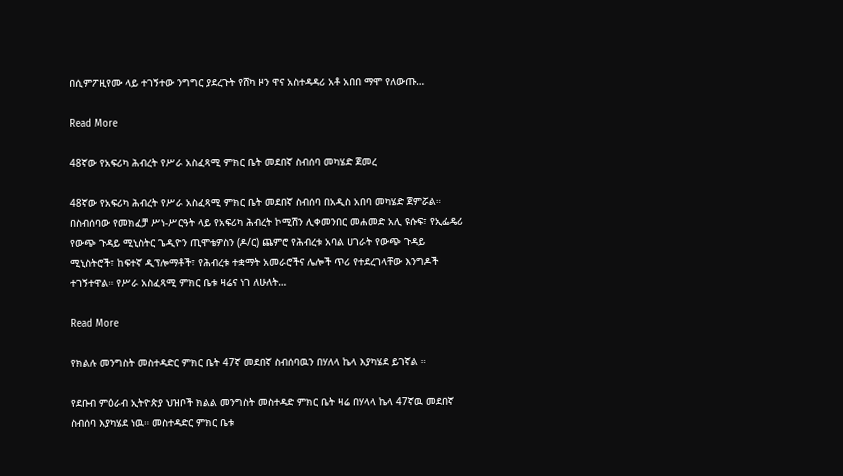በሲምፖዚየሙ ላይ ተገኝተው ንግግር ያደረጉት የሸካ ዞን ዋና አስተዳዳሪ አቶ አበበ ማሞ የለውጡ…

Read More

48ኛው የአፍሪካ ሕብረት የሥራ አስፈጻሚ ምክር ቤት መደበኛ ስብሰባ መካሄድ ጀመረ

48ኛው የአፍሪካ ሕብረት የሥራ አስፈጻሚ ምክር ቤት መደበኛ ስብሰባ በአዲስ አበባ መካሄድ ጀምሯል። በስብሰባው የመክፈቻ ሥነ-ሥርዓት ላይ የአፍሪካ ሕብረት ኮሚሽን ሊቀመንበር መሐመድ አሊ ዩሱፍ፣ የኢፌዴሪ የውጭ ጉዳይ ሚኒስትር ጌዲዮን ጢሞቴዎስን (ዶ/ር) ጨምሮ የሕብረቱ አባል ሀገራት የውጭ ጉዳይ ሚኒስትሮች፣ ከፍተኛ ዲፕሎማቶች፣ የሕብረቱ ተቋማት አመራሮችና ሌሎች ጥሪ የተደረገላቸው እንግዶች ተገኝተዋል። የሥራ አስፈጻሚ ምክር ቤቱ ዛሬና ነገ ለሁለት…

Read More

የክልሉ መንግስት መስተዳድር ምክር ቤት 47ኛ መደበኛ ስብሰባዉን በሃለላ ኬላ እያካሄደ ይገኛል ።

የደቡብ ምዕራብ ኢትዮጵያ ህዝቦች ክልል መንግስት መስተዳድ ምክር ቤት ዛሬ በሃላላ ኬላ 47ኛዉ መደበኛ ስብሰባ እያካሄደ ነዉ። መስተዳድር ምክር ቤቱ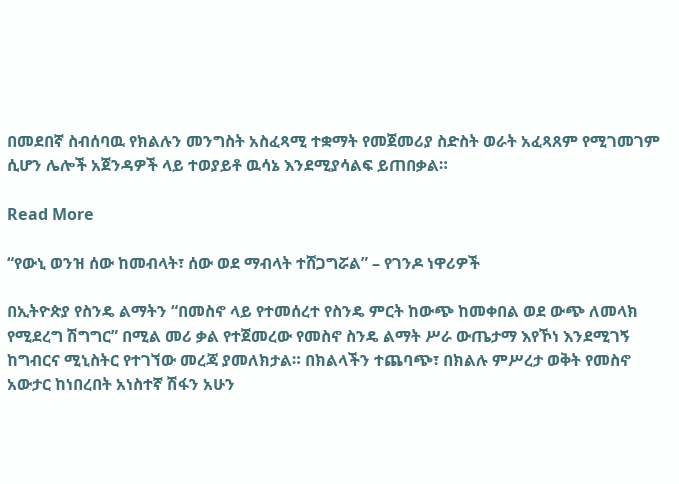በመደበኛ ስብሰባዉ የክልሉን መንግስት አስፈጻሚ ተቋማት የመጀመሪያ ስድስት ወራት አፈጻጸም የሚገመገም ሲሆን ሌሎች አጀንዳዎች ላይ ተወያይቶ ዉሳኔ እንደሚያሳልፍ ይጠበቃል።

Read More

“የውኒ ወንዝ ሰው ከመብላት፣ ሰው ወደ ማብላት ተሸጋግሯል” – የገንዶ ነዋሪዎች

በኢትዮጵያ የስንዴ ልማትን “በመስኖ ላይ የተመሰረተ የስንዴ ምርት ከውጭ ከመቀበል ወደ ውጭ ለመላክ የሚደረግ ሽግግር” በሚል መሪ ቃል የተጀመረው የመስኖ ስንዴ ልማት ሥራ ውጤታማ እየኾነ እንደሚገኝ ከግብርና ሚኒስትር የተገኘው መረጃ ያመለክታል። በክልላችን ተጨባጭ፣ በክልሉ ምሥረታ ወቅት የመስኖ አውታር ከነበረበት አነስተኛ ሽፋን አሁን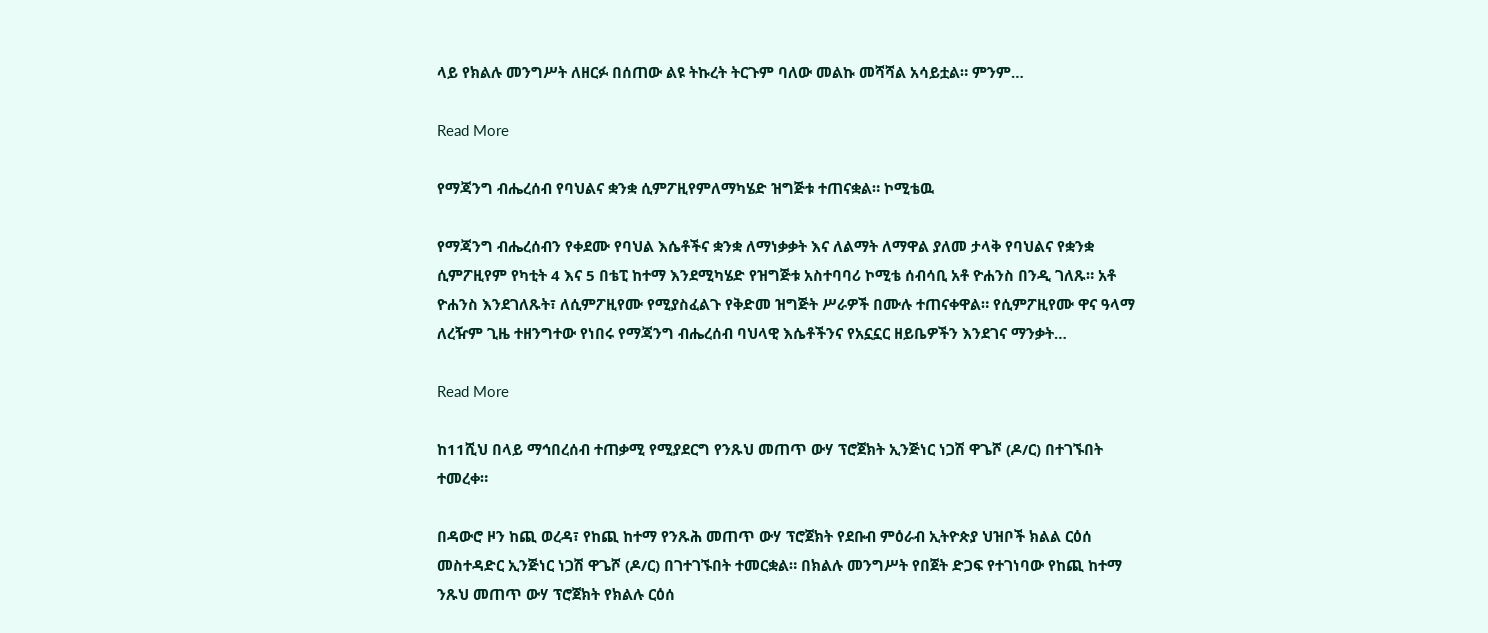ላይ የክልሉ መንግሥት ለዘርፉ በሰጠው ልዩ ትኩረት ትርጉም ባለው መልኩ መሻሻል አሳይቷል። ምንም…

Read More

የማጃንግ ብሔረሰብ የባህልና ቋንቋ ሲምፖዚየምለማካሄድ ዝግጅቱ ተጠናቋል። ኮሚቴዉ

የማጃንግ ብሔረሰብን የቀደሙ የባህል እሴቶችና ቋንቋ ለማነቃቃት እና ለልማት ለማዋል ያለመ ታላቅ የባህልና የቋንቋ ሲምፖዚየም የካቲት 4 እና 5 በቴፒ ከተማ እንደሚካሄድ የዝግጅቱ አስተባባሪ ኮሚቴ ሰብሳቢ አቶ ዮሐንስ በንዲ ገለጹ። አቶ ዮሐንስ እንደገለጹት፣ ለሲምፖዚየሙ የሚያስፈልጉ የቅድመ ዝግጅት ሥራዎች በሙሉ ተጠናቀዋል። የሲምፖዚየሙ ዋና ዓላማ ለረዥም ጊዜ ተዘንግተው የነበሩ የማጃንግ ብሔረሰብ ባህላዊ እሴቶችንና የአኗኗር ዘይቤዎችን እንደገና ማንቃት…

Read More

ከ11ሺህ በላይ ማኅበረሰብ ተጠቃሚ የሚያደርግ የንጹህ መጠጥ ውሃ ፕሮጀክት ኢንጅነር ነጋሽ ዋጌሾ (ዶ/ር) በተገኙበት ተመረቀ።

በዳውሮ ዞን ከጪ ወረዳ፣ የከጪ ከተማ የንጹሕ መጠጥ ውሃ ፕሮጀክት የደቡብ ምዕራብ ኢትዮጵያ ህዝቦች ክልል ርዕሰ መስተዳድር ኢንጅነር ነጋሽ ዋጌሾ (ዶ/ር) በገተገኙበት ተመርቋል። በክልሉ መንግሥት የበጀት ድጋፍ የተገነባው የከጪ ከተማ ንጹህ መጠጥ ውሃ ፕሮጀክት የክልሉ ርዕሰ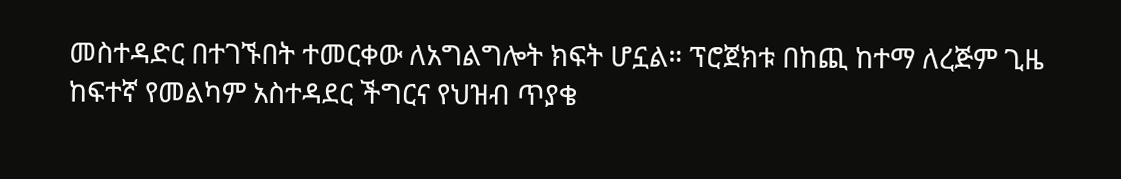መስተዳድር በተገኙበት ተመርቀው ለአግልግሎት ክፍት ሆኗል። ፕሮጀክቱ በከጪ ከተማ ለረጅም ጊዜ ከፍተኛ የመልካም አስተዳደር ችግርና የህዝብ ጥያቄ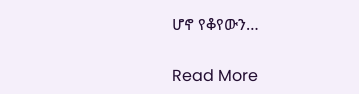ሆኖ የቆየውን…

Read More